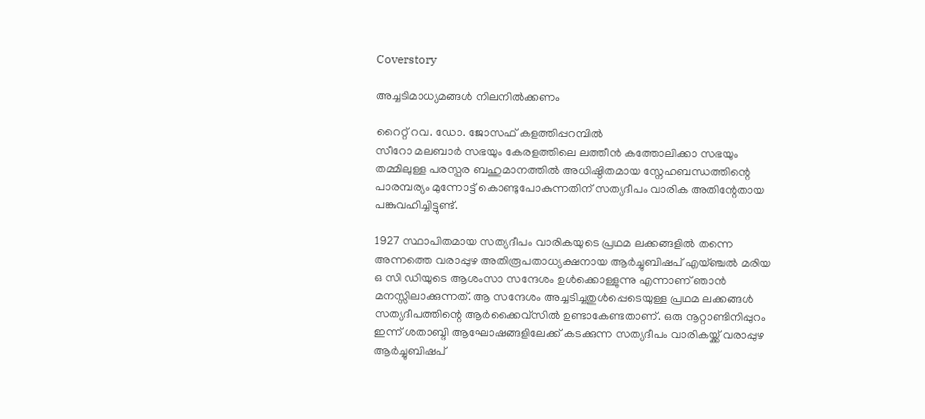Coverstory

അച്ചടിമാധ്യമങ്ങൾ നിലനിൽക്കണം

റൈറ്റ് റവ. ഡോ. ജോസഫ് കളത്തിപ്പറമ്പിൽ
സീറോ മലബാർ സഭയും കേരളത്തിലെ ലത്തീൻ കത്തോലിക്കാ സഭയും തമ്മിലുള്ള പരസ്പര ബഹുമാനത്തിൽ അധിഷ്ഠിതമായ സ്നേഹബന്ധത്തിന്റെ പാരമ്പര്യം മുന്നോട്ട് കൊണ്ടുപോകുന്നതിന് സത്യദീപം വാരിക അതിന്റേതായ പങ്കുവഹിച്ചിട്ടുണ്ട്.

1927 സ്ഥാപിതമായ സത്യദീപം വാരികയുടെ പ്രഥമ ലക്കങ്ങളിൽ തന്നെ അന്നത്തെ വരാപ്പുഴ അതിരൂപതാധ്യക്ഷനായ ആർച്ചുബിഷപ് എയ്ഞ്ചൽ മരിയ ഒ സി ഡിയുടെ ആശംസാ സന്ദേശം ഉൾക്കൊള്ളുന്നു എന്നാണ് ഞാൻ മനസ്സിലാക്കുന്നത്. ആ സന്ദേശം അച്ചടിച്ചതുൾപ്പെടെയുള്ള പ്രഥമ ലക്കങ്ങൾ സത്യദീപത്തിന്റെ ആർക്കൈവ്സിൽ ഉണ്ടാകേണ്ടതാണ്. ഒരു നൂറ്റാണ്ടിനിപ്പുറം ഇന്ന് ശതാബ്ദി ആഘോഷങ്ങളിലേക്ക് കടക്കുന്ന സത്യദീപം വാരികയ്ക്ക് വരാപ്പുഴ ആർച്ചുബിഷപ്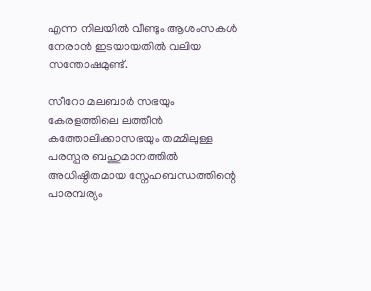എന്ന നിലയിൽ വീണ്ടും ആശംസകൾ നേരാൻ ഇടയായതിൽ വലിയ സന്തോഷമുണ്ട്.

സീറോ മലബാർ സഭയും കേരളത്തിലെ ലത്തീൻ കത്തോലിക്കാസഭയും തമ്മിലുള്ള പരസ്പര ബഹുമാനത്തിൽ അധിഷ്ഠിതമായ സ്നേഹബന്ധത്തിന്റെ പാരമ്പര്യം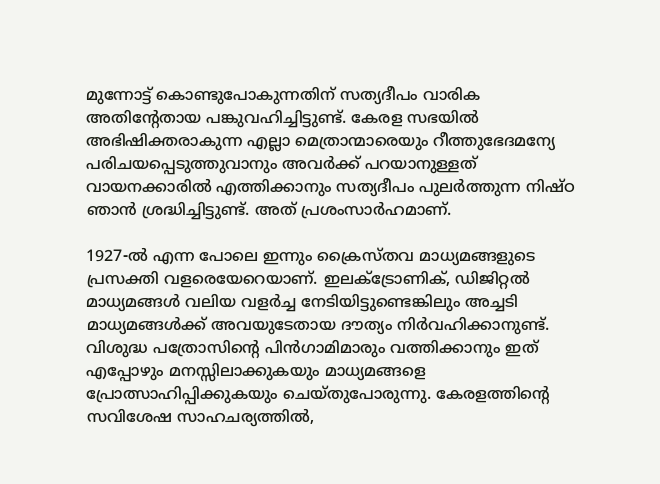മുന്നോട്ട് കൊണ്ടുപോകുന്നതിന് സത്യദീപം വാരിക അതിന്റേതായ പങ്കുവഹിച്ചിട്ടുണ്ട്. കേരള സഭയിൽ അഭിഷിക്തരാകുന്ന എല്ലാ മെത്രാന്മാരെയും റീത്തുഭേദമന്യേ പരിചയപ്പെടുത്തുവാനും അവർക്ക് പറയാനുള്ളത് വായനക്കാരിൽ എത്തിക്കാനും സത്യദീപം പുലർത്തുന്ന നിഷ്ഠ ഞാൻ ശ്രദ്ധിച്ചിട്ടുണ്ട്. അത് പ്രശംസാർഹമാണ്.

1927-ൽ എന്ന പോലെ ഇന്നും ക്രൈസ്തവ മാധ്യമങ്ങളുടെ പ്രസക്തി വളരെയേറെയാണ്. ഇലക്ട്രോണിക്, ഡിജിറ്റൽ മാധ്യമങ്ങൾ വലിയ വളർച്ച നേടിയിട്ടുണ്ടെങ്കിലും അച്ചടി മാധ്യമങ്ങൾക്ക് അവയുടേതായ ദൗത്യം നിർവഹിക്കാനുണ്ട്. വിശുദ്ധ പത്രോസിന്റെ പിൻഗാമിമാരും വത്തിക്കാനും ഇത് എപ്പോഴും മനസ്സിലാക്കുകയും മാധ്യമങ്ങളെ പ്രോത്സാഹിപ്പിക്കുകയും ചെയ്തുപോരുന്നു. കേരളത്തിന്റെ സവിശേഷ സാഹചര്യത്തിൽ,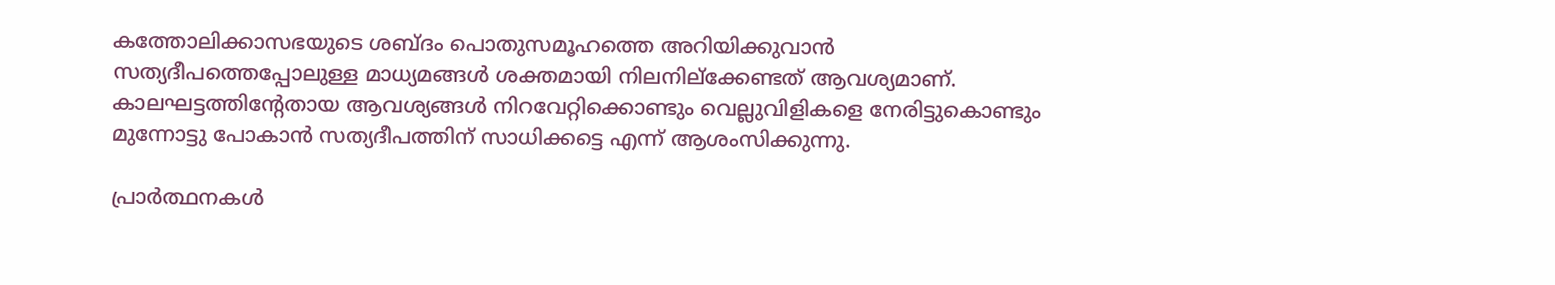കത്തോലിക്കാസഭയുടെ ശബ്ദം പൊതുസമൂഹത്തെ അറിയിക്കുവാൻ സത്യദീപത്തെപ്പോലുള്ള മാധ്യമങ്ങൾ ശക്തമായി നിലനില്ക്കേണ്ടത് ആവശ്യമാണ്. കാലഘട്ടത്തിന്റേതായ ആവശ്യങ്ങൾ നിറവേറ്റിക്കൊണ്ടും വെല്ലുവിളികളെ നേരിട്ടുകൊണ്ടും മുന്നോട്ടു പോകാൻ സത്യദീപത്തിന് സാധിക്കട്ടെ എന്ന് ആശംസിക്കുന്നു.

പ്രാർത്ഥനകൾ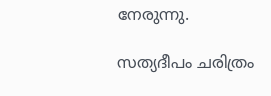നേരുന്നു.

സത്യദീപം ചരിത്രം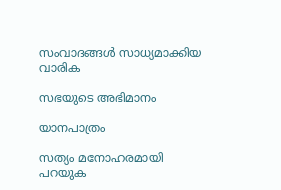സംവാദങ്ങൾ സാധ്യമാക്കിയ വാരിക

സഭയുടെ അഭിമാനം

യാനപാത്രം

സത്യം മനോഹരമായി പറയുക